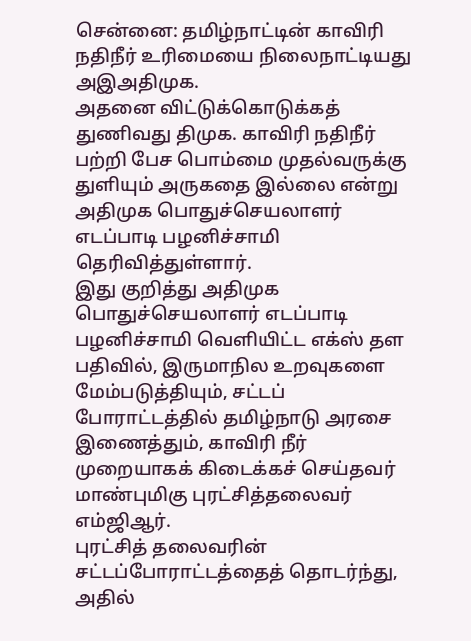சென்னை: தமிழ்நாட்டின் காவிரி நதிநீர் உரிமையை நிலைநாட்டியது அஇஅதிமுக.
அதனை விட்டுக்கொடுக்கத் துணிவது திமுக. காவிரி நதிநீர் பற்றி பேச பொம்மை முதல்வருக்கு துளியும் அருகதை இல்லை என்று அதிமுக பொதுச்செயலாளர் எடப்பாடி பழனிச்சாமி தெரிவித்துள்ளார்.
இது குறித்து அதிமுக பொதுச்செயலாளர் எடப்பாடி பழனிச்சாமி வெளியிட்ட எக்ஸ் தள பதிவில், இருமாநில உறவுகளை மேம்படுத்தியும், சட்டப் போராட்டத்தில் தமிழ்நாடு அரசை இணைத்தும், காவிரி நீர் முறையாகக் கிடைக்கச் செய்தவர் மாண்புமிகு புரட்சித்தலைவர் எம்ஜிஆர்.
புரட்சித் தலைவரின் சட்டப்போராட்டத்தைத் தொடர்ந்து, அதில்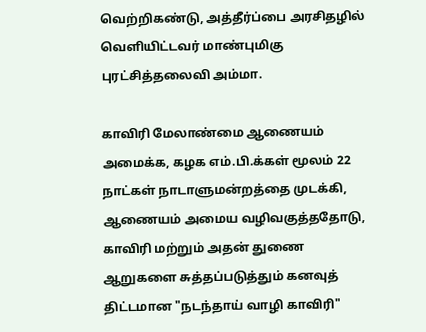வெற்றிகண்டு, அத்தீர்ப்பை அரசிதழில் வெளியிட்டவர் மாண்புமிகு புரட்சித்தலைவி அம்மா.

காவிரி மேலாண்மை ஆணையம் அமைக்க, கழக எம்.பி.க்கள் மூலம் 22 நாட்கள் நாடாளுமன்றத்தை முடக்கி, ஆணையம் அமைய வழிவகுத்ததோடு, காவிரி மற்றும் அதன் துணை ஆறுகளை சுத்தப்படுத்தும் கனவுத் திட்டமான "நடந்தாய் வாழி காவிரி"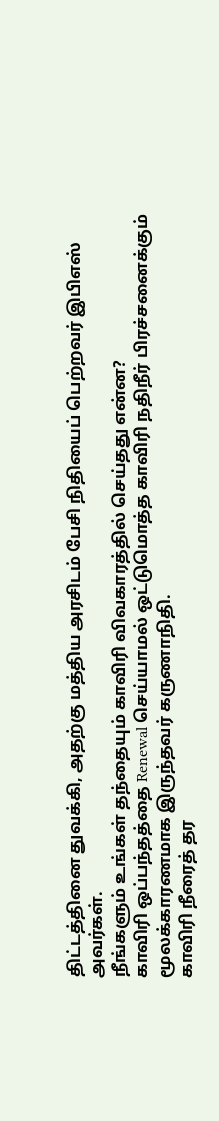திட்டத்தினை துவக்கி, அதற்கு மத்திய அரசிடம் பேசி நிதியைப் பெற்றவர் இபிஎஸ் அவர்கள்.
நீங்களும் உங்கள் தந்தையும் காவிரி விவகாரத்தில் செய்தது என்ன?
காவிரி ஒப்பந்தத்தை Renewal செய்யாமல் ஒட்டுமொத்த காவிரி நதிநீர் பிரச்சனைக்கும் மூலக்காரணமாக இருந்தவர் கருணாநிதி.
காவிரி நீரைத் தர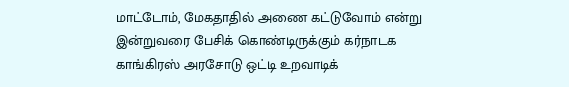மாட்டோம், மேகதாதில் அணை கட்டுவோம் என்று இன்றுவரை பேசிக் கொண்டிருக்கும் கர்நாடக காங்கிரஸ் அரசோடு ஒட்டி உறவாடிக்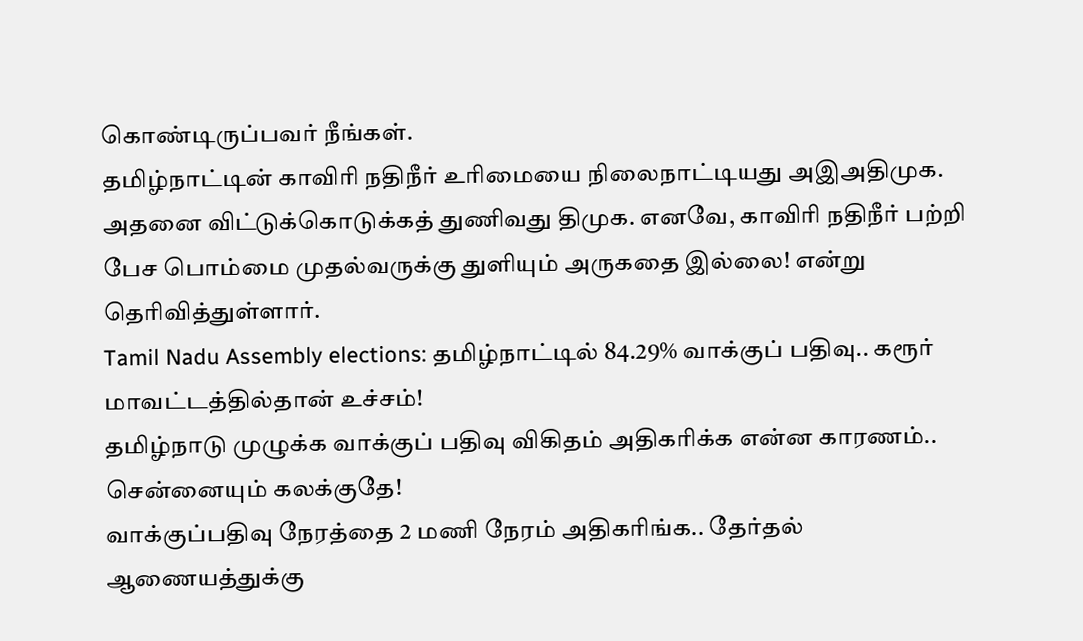கொண்டிருப்பவர் நீங்கள்.
தமிழ்நாட்டின் காவிரி நதிநீர் உரிமையை நிலைநாட்டியது அஇஅதிமுக.
அதனை விட்டுக்கொடுக்கத் துணிவது திமுக. எனவே, காவிரி நதிநீர் பற்றி பேச பொம்மை முதல்வருக்கு துளியும் அருகதை இல்லை! என்று தெரிவித்துள்ளார்.
Tamil Nadu Assembly elections: தமிழ்நாட்டில் 84.29% வாக்குப் பதிவு.. கரூர் மாவட்டத்தில்தான் உச்சம்!
தமிழ்நாடு முழுக்க வாக்குப் பதிவு விகிதம் அதிகரிக்க என்ன காரணம்.. சென்னையும் கலக்குதே!
வாக்குப்பதிவு நேரத்தை 2 மணி நேரம் அதிகரிங்க.. தேர்தல் ஆணையத்துக்கு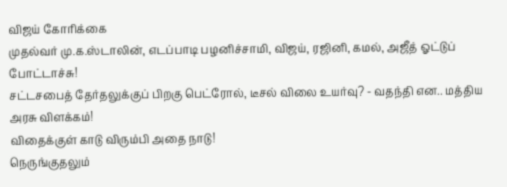விஜய் கோரிக்கை
முதல்வர் மு.க.ஸ்டாலின், எடப்பாடி பழனிச்சாமி, விஜய், ரஜினி, கமல், அஜீத் ஓட்டுப் போட்டாச்சு!
சட்டசபைத் தேர்தலுக்குப் பிறகு பெட்ரோல், டீசல் விலை உயர்வு? - வதந்தி என.. மத்திய அரசு விளக்கம்!
விதைக்குள் காடு விரும்பி அதை நாடு!
நெருங்குதலும்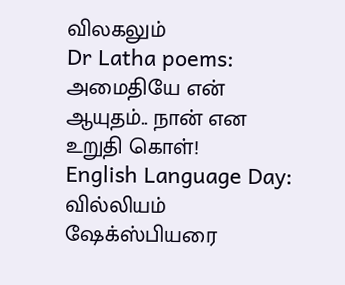விலகலும்
Dr Latha poems: அமைதியே என் ஆயுதம்.. நான் என உறுதி கொள்!
English Language Day: வில்லியம் ஷேக்ஸ்பியரை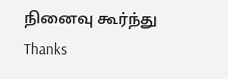நினைவு கூர்ந்து Thanks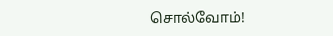சொல்வோம்!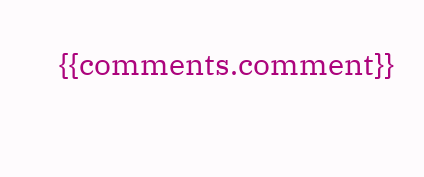{{comments.comment}}